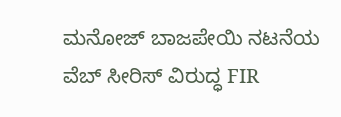ಮನೋಜ್ ಬಾಜಪೇಯಿ ನಟನೆಯ ವೆಬ್‌ ಸೀರಿಸ್‌ ವಿರುದ್ಧ FIR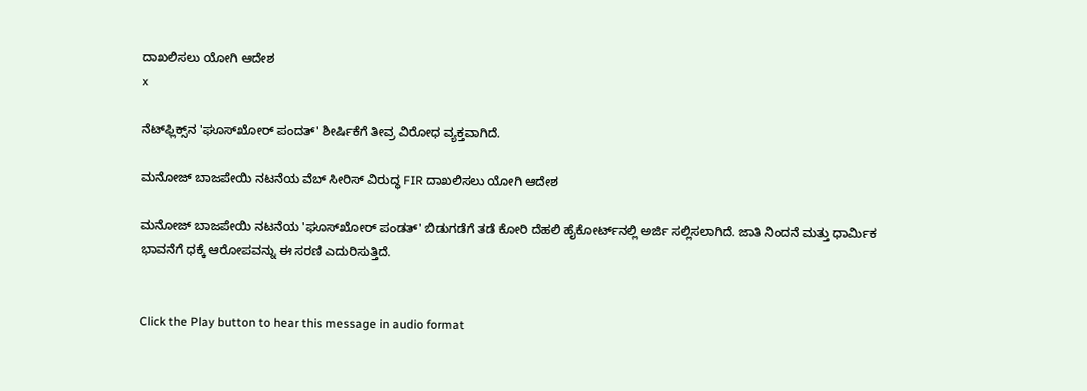ದಾಖಲಿಸಲು ಯೋಗಿ ಆದೇಶ
x

ನೆಟ್‌ಫ್ಲಿಕ್ಸ್‌ನ 'ಘೂಸ್‌ಖೋರ್ ಪಂದತ್' ಶೀರ್ಷಿಕೆಗೆ ತೀವ್ರ ವಿರೋಧ ವ್ಯಕ್ತವಾಗಿದೆ.

ಮನೋಜ್ ಬಾಜಪೇಯಿ ನಟನೆಯ ವೆಬ್‌ ಸೀರಿಸ್‌ ವಿರುದ್ಧ FIR ದಾಖಲಿಸಲು ಯೋಗಿ ಆದೇಶ

ಮನೋಜ್ ಬಾಜಪೇಯಿ ನಟನೆಯ 'ಘೂಸ್‌ಖೋರ್ ಪಂಡತ್‌' ಬಿಡುಗಡೆಗೆ ತಡೆ ಕೋರಿ ದೆಹಲಿ ಹೈಕೋರ್ಟ್‌ನಲ್ಲಿ ಅರ್ಜಿ ಸಲ್ಲಿಸಲಾಗಿದೆ. ಜಾತಿ ನಿಂದನೆ ಮತ್ತು ಧಾರ್ಮಿಕ ಭಾವನೆಗೆ ಧಕ್ಕೆ ಆರೋಪವನ್ನು ಈ ಸರಣಿ ಎದುರಿಸುತ್ತಿದೆ.


Click the Play button to hear this message in audio format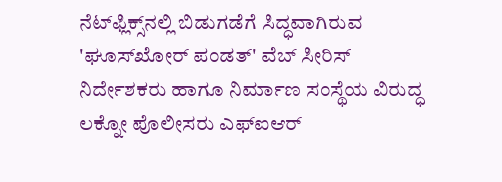ನೆಟ್‌ಫ್ಲಿಕ್ಸ್‌ನಲ್ಲಿ ಬಿಡುಗಡೆಗೆ ಸಿದ್ಧವಾಗಿರುವ 'ಘೂಸ್‌ಖೋರ್ ಪಂಡತ್' ವೆಬ್ ಸೀರಿಸ್‌ ನಿರ್ದೇಶಕರು ಹಾಗೂ ನಿರ್ಮಾಣ ಸಂಸ್ಥೆಯ ವಿರುದ್ಧ ಲಕ್ನೋ ಪೊಲೀಸರು ಎಫ್‌ಐಆರ್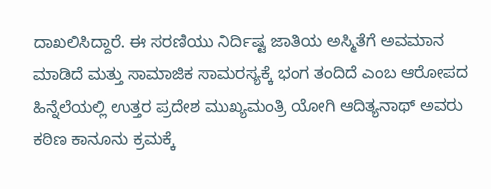ದಾಖಲಿಸಿದ್ದಾರೆ. ಈ ಸರಣಿಯು ನಿರ್ದಿಷ್ಟ ಜಾತಿಯ ಅಸ್ಮಿತೆಗೆ ಅವಮಾನ ಮಾಡಿದೆ ಮತ್ತು ಸಾಮಾಜಿಕ ಸಾಮರಸ್ಯಕ್ಕೆ ಭಂಗ ತಂದಿದೆ ಎಂಬ ಆರೋಪದ ಹಿನ್ನೆಲೆಯಲ್ಲಿ ಉತ್ತರ ಪ್ರದೇಶ ಮುಖ್ಯಮಂತ್ರಿ ಯೋಗಿ ಆದಿತ್ಯನಾಥ್ ಅವರು ಕಠಿಣ ಕಾನೂನು ಕ್ರಮಕ್ಕೆ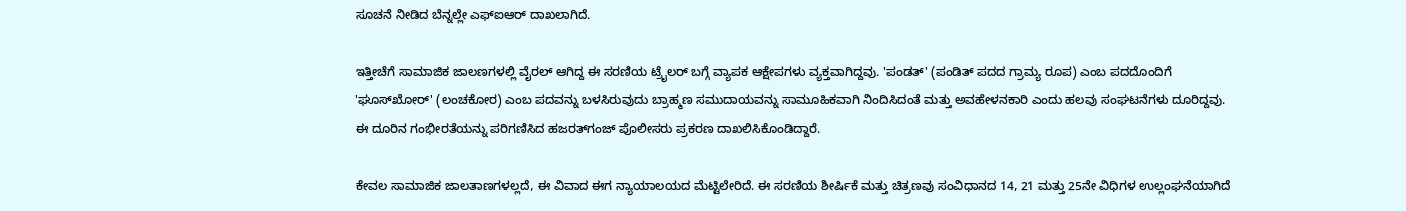ಸೂಚನೆ ನೀಡಿದ ಬೆನ್ನಲ್ಲೇ ಎಫ್‌ಐಆರ್‌ ದಾಖಲಾಗಿದೆ.

ಇತ್ತೀಚೆಗೆ ಸಾಮಾಜಿಕ ಜಾಲಣಗಳಲ್ಲಿ ವೈರಲ್ ಆಗಿದ್ದ ಈ ಸರಣಿಯ ಟ್ರೈಲರ್ ಬಗ್ಗೆ ವ್ಯಾಪಕ ಆಕ್ಷೇಪಗಳು ವ್ಯಕ್ತವಾಗಿದ್ದವು. 'ಪಂಡತ್' (ಪಂಡಿತ್ ಪದದ ಗ್ರಾಮ್ಯ ರೂಪ) ಎಂಬ ಪದದೊಂದಿಗೆ 'ಘೂಸ್‌ಖೋರ್' (ಲಂಚಕೋರ) ಎಂಬ ಪದವನ್ನು ಬಳಸಿರುವುದು ಬ್ರಾಹ್ಮಣ ಸಮುದಾಯವನ್ನು ಸಾಮೂಹಿಕವಾಗಿ ನಿಂದಿಸಿದಂತೆ ಮತ್ತು ಅವಹೇಳನಕಾರಿ ಎಂದು ಹಲವು ಸಂಘಟನೆಗಳು ದೂರಿದ್ದವು. ಈ ದೂರಿನ ಗಂಭೀರತೆಯನ್ನು ಪರಿಗಣಿಸಿದ ಹಜರತ್‌ಗಂಜ್ ಪೊಲೀಸರು ಪ್ರಕರಣ ದಾಖಲಿಸಿಕೊಂಡಿದ್ದಾರೆ.

ಕೇವಲ ಸಾಮಾಜಿಕ ಜಾಲತಾಣಗಳಲ್ಲದೆ, ಈ ವಿವಾದ ಈಗ ನ್ಯಾಯಾಲಯದ ಮೆಟ್ಟಿಲೇರಿದೆ. ಈ ಸರಣಿಯ ಶೀರ್ಷಿಕೆ ಮತ್ತು ಚಿತ್ರಣವು ಸಂವಿಧಾನದ 14, 21 ಮತ್ತು 25ನೇ ವಿಧಿಗಳ ಉಲ್ಲಂಘನೆಯಾಗಿದೆ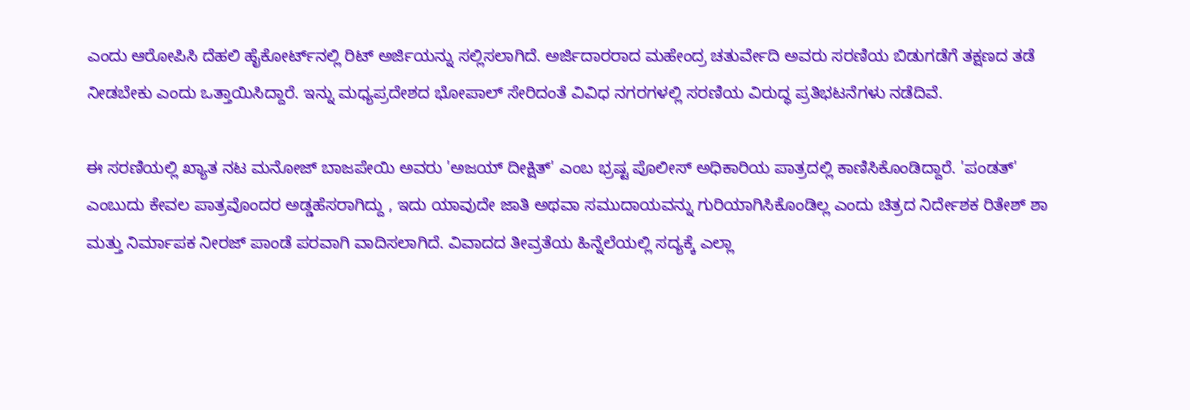ಎಂದು ಆರೋಪಿಸಿ ದೆಹಲಿ ಹೈಕೋರ್ಟ್‌ನಲ್ಲಿ ರಿಟ್ ಅರ್ಜಿಯನ್ನು ಸಲ್ಲಿಸಲಾಗಿದೆ. ಅರ್ಜಿದಾರರಾದ ಮಹೇಂದ್ರ ಚತುರ್ವೇದಿ ಅವರು ಸರಣಿಯ ಬಿಡುಗಡೆಗೆ ತಕ್ಷಣದ ತಡೆ ನೀಡಬೇಕು ಎಂದು ಒತ್ತಾಯಿಸಿದ್ದಾರೆ. ಇನ್ನು ಮಧ್ಯಪ್ರದೇಶದ ಭೋಪಾಲ್ ಸೇರಿದಂತೆ ವಿವಿಧ ನಗರಗಳಲ್ಲಿ ಸರಣಿಯ ವಿರುದ್ಧ ಪ್ರತಿಭಟನೆಗಳು ನಡೆದಿವೆ.

ಈ ಸರಣಿಯಲ್ಲಿ ಖ್ಯಾತ ನಟ ಮನೋಜ್ ಬಾಜಪೇಯಿ ಅವರು 'ಅಜಯ್ ದೀಕ್ಷಿತ್' ಎಂಬ ಭ್ರಷ್ಟ ಪೊಲೀಸ್ ಅಧಿಕಾರಿಯ ಪಾತ್ರದಲ್ಲಿ ಕಾಣಿಸಿಕೊಂಡಿದ್ದಾರೆ. 'ಪಂಡತ್' ಎಂಬುದು ಕೇವಲ ಪಾತ್ರವೊಂದರ ಅಡ್ಡಹೆಸರಾಗಿದ್ದು , ಇದು ಯಾವುದೇ ಜಾತಿ ಅಥವಾ ಸಮುದಾಯವನ್ನು ಗುರಿಯಾಗಿಸಿಕೊಂಡಿಲ್ಲ ಎಂದು ಚಿತ್ರದ ನಿರ್ದೇಶಕ ರಿತೇಶ್ ಶಾ ಮತ್ತು ನಿರ್ಮಾಪಕ ನೀರಜ್ ಪಾಂಡೆ ಪರವಾಗಿ ವಾದಿಸಲಾಗಿದೆ. ವಿವಾದದ ತೀವ್ರತೆಯ ಹಿನ್ನೆಲೆಯಲ್ಲಿ ಸದ್ಯಕ್ಕೆ ಎಲ್ಲಾ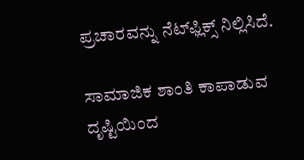ಪ್ರಚಾರವನ್ನು ನೆಟ್‌ಫ್ಲಿಕ್ಸ್‌ ನಿಲ್ಲಿಸಿದೆ.

ಸಾಮಾಜಿಕ ಶಾಂತಿ ಕಾಪಾಡುವ ದೃಷ್ಟಿಯಿಂದ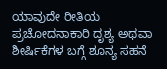ಯಾವುದೇ ರೀತಿಯ ಪ್ರಚೋದನಾಕಾರಿ ದೃಶ್ಯ ಅಥವಾ ಶೀರ್ಷಿಕೆಗಳ ಬಗ್ಗೆ ಶೂನ್ಯ ಸಹನೆ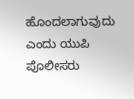ಹೊಂದಲಾಗುವುದು ಎಂದು ಯುಪಿ ಪೊಲೀಸರು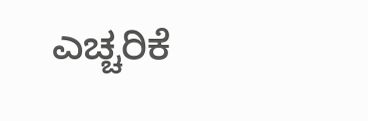ಎಚ್ಚರಿಕೆ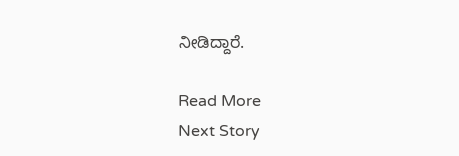ನೀಡಿದ್ದಾರೆ.

Read More
Next Story